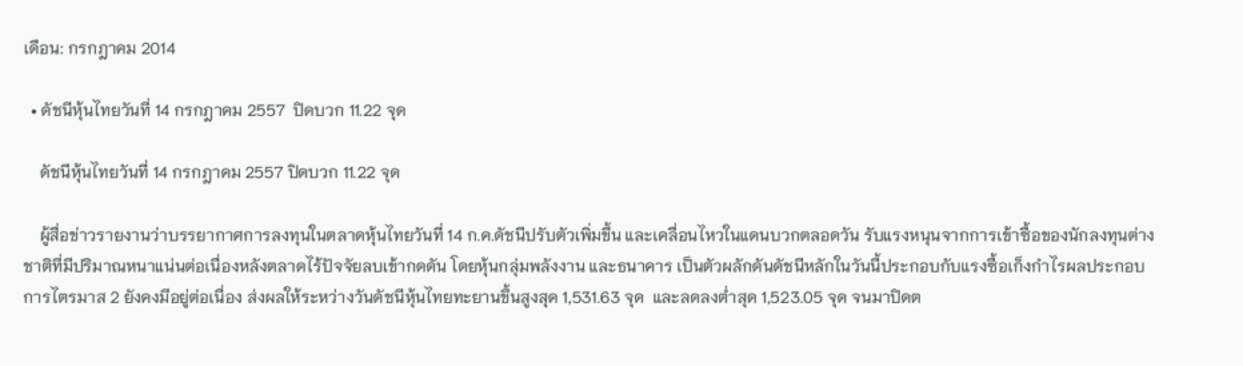เดือน: กรกฎาคม 2014

  • ดัชนีหุ้นไทยวันที่ 14 กรกฎาคม 2557  ปิดบวก 11.22 จุด

    ดัชนีหุ้นไทยวันที่ 14 กรกฎาคม 2557 ปิดบวก 11.22 จุด

    ผู้สื่อข่าวรายงานว่าบรรยากาศการลงทุนในตลาดหุ้นไทยวันที่ 14 ก.ค.ดัชนีปรับตัวเพิ่มขึ้น และเคลื่อนไหวในแดนบวกตลอดวัน รับแรงหนุนจากการเข้าซื้อของนักลงทุนต่างชาติที่มีปริมาณหนาแน่นต่อเนื่องหลังตลาดไร้ปัจจัยลบเข้ากดดัน โดยหุ้นกลุ่มพลังงาน และธนาคาร เป็นตัวผลักดันดัชนีหลักในวันนี้ประกอบกับแรงซื้อเก็งกำไรผลประกอบการไตรมาส 2 ยังคงมีอยู่ต่อเนื่อง ส่งผลให้ระหว่างวันดัชนีหุ้นไทยทะยานขึ้นสูงสุด 1,531.63 จุด  และลดลงต่ำสุด 1,523.05 จุด จนมาปิดต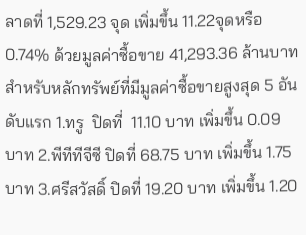ลาดที่ 1,529.23 จุด เพิ่มขึ้น 11.22จุดหรือ 0.74% ด้วยมูลค่าซื้อขาย 41,293.36 ล้านบาท สำหรับหลักทรัพย์ที่มีมูลค่าซื้อขายสูงสุด 5 อันดับแรก 1.ทรู  ปิดที่  11.10 บาท เพิ่มขึ้น 0.09  บาท 2.พีทีทีจีซี ปิดที่ 68.75 บาท เพิ่มขึ้น 1.75 บาท 3.ศรีสวัสดิ์ ปิดที่ 19.20 บาท เพิ่มขึ้น 1.20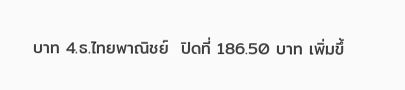บาท 4.ธ.ไทยพาณิชย์  ปิดที่ 186.50 บาท เพิ่มขึ้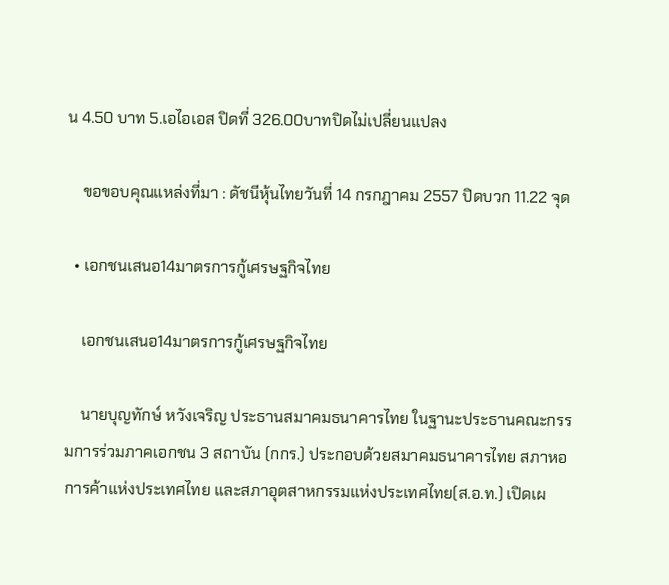น 4.50 บาท 5.เอไอเอส ปิดที่ 326.00บาทปิดไม่เปลี่ยนแปลง

    ขอขอบคุณแหล่งที่มา : ดัชนีหุ้นไทยวันที่ 14 กรกฎาคม 2557 ปิดบวก 11.22 จุด

  • เอกชนเสนอ14มาตรการกู้เศรษฐกิจไทย

    เอกชนเสนอ14มาตรการกู้เศรษฐกิจไทย

    นายบุญทักษ์ หวังเจริญ ประธานสมาคมธนาคารไทย ในฐานะประธานคณะกรรมการร่วมภาคเอกชน 3 สถาบัน (กกร.) ประกอบด้วยสมาคมธนาคารไทย สภาหอการค้าแห่งประเทศไทย และสภาอุตสาหกรรมแห่งประเทศไทย(ส.อ.ท.) เปิดเผ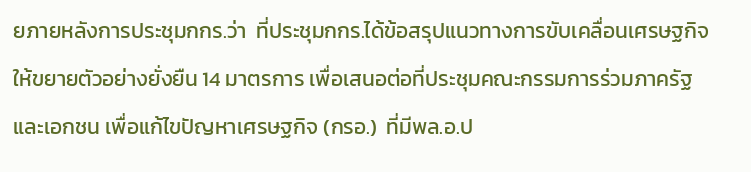ยภายหลังการประชุมกกร.ว่า  ที่ประชุมกกร.ได้ข้อสรุปแนวทางการขับเคลื่อนเศรษฐกิจให้ขยายตัวอย่างยั่งยืน 14 มาตรการ เพื่อเสนอต่อที่ประชุมคณะกรรมการร่วมภาครัฐและเอกชน เพื่อแก้ไขปัญหาเศรษฐกิจ (กรอ.)  ที่มีพล.อ.ป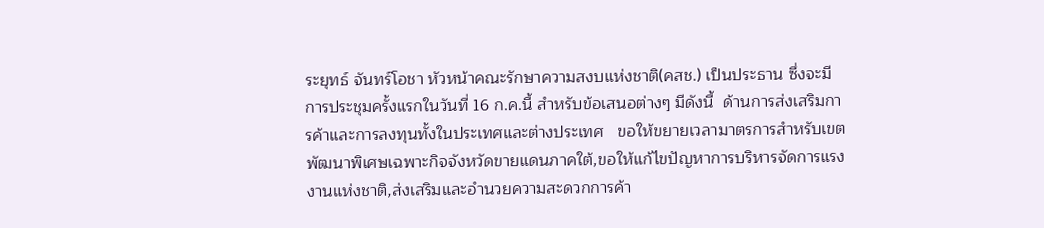ระยุทธ์ จันทร์โอชา หัวหน้าคณะรักษาความสงบแห่งชาติ(คสช.) เป็นประธาน ซึ่งจะมีการประชุมครั้งแรกในวันที่ 16 ก.ค.นี้ สำหรับข้อเสนอต่างๆ มีดังนี้  ด้านการส่งเสริมการค้าและการลงทุนทั้งในประเทศและต่างประเทศ   ขอให้ขยายเวลามาตรการสำหรับเขตพัฒนาพิเศษเฉพาะกิจจังหวัดขายแดนภาคใต้,ขอให้แก้ไขปัญหาการบริหารจัดการแรงงานแห่งชาติ,ส่งเสริมและอำนวยความสะดวกการค้า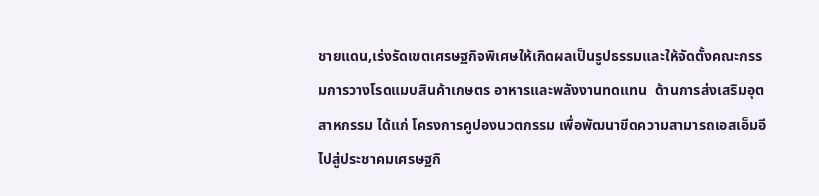ชายแดน,เร่งรัดเขตเศรษฐกิจพิเศษให้เกิดผลเป็นรูปธรรมและให้จัดตั้งคณะกรรมการวางโรดแมบสินค้าเกษตร อาหารและพลังงานทดแทน  ด้านการส่งเสริมอุตสาหกรรม ได้แก่ โครงการคูปองนวตกรรม เพื่อพัฒนาขีดความสามารถเอสเอ็มอีไปสู่ประชาคมเศรษฐกิ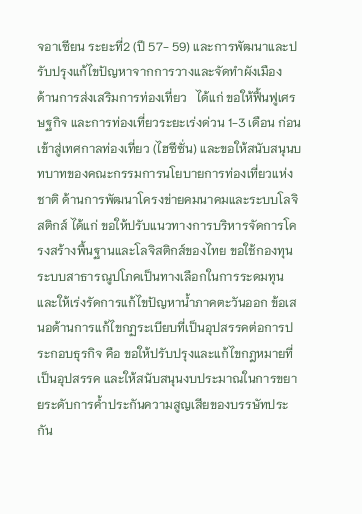จอาเซียน ระยะที่2 (ปี 57- 59) และการพัฒนาและปรับปรุงแก้ไขปัญหาจากการวางและจัดทำผังเมือง  ด้านการส่งเสริมการท่องเที่ยว   ได้แก่ ขอให้ฟื้นฟูเศรษฐกิจ และการท่องเที่ยวระยะเร่งด่วน 1-3 เดือน ก่อนเข้าสู่เทศกาลท่องเที่ยว (ไฮซีซั่น) และขอให้สนับสนุนบทบาทของคณะกรรมการนโยบายการท่องเที่ยวแห่งชาติ ด้านการพัฒนาโครงข่ายคมนาคมและระบบโลจิสติกส์ ได้แก่ ขอให้ปรับแนวทางการบริหารจัดการโครงสร้างพื้นฐานและโลจิสติกส์ของไทย ขอใช้กองทุนระบบสาธารณูปโภคเป็นทางเลือกในการระดมทุน และให้เร่งรัดการแก้ไขปัญหาน้ำภาคตะวันออก ข้อเสนอด้านการแก้ไขกฏระเบียบที่เป็นอุปสรรคต่อการประกอบธุรกิจ คือ ขอให้ปรับปรุงและแก้ไขกฎหมายที่เป็นอุปสรรค และให้สนับสนุนงบประมาณในการขยายระดับการค้ำประกันความสูญเสียของบรรษัทประกัน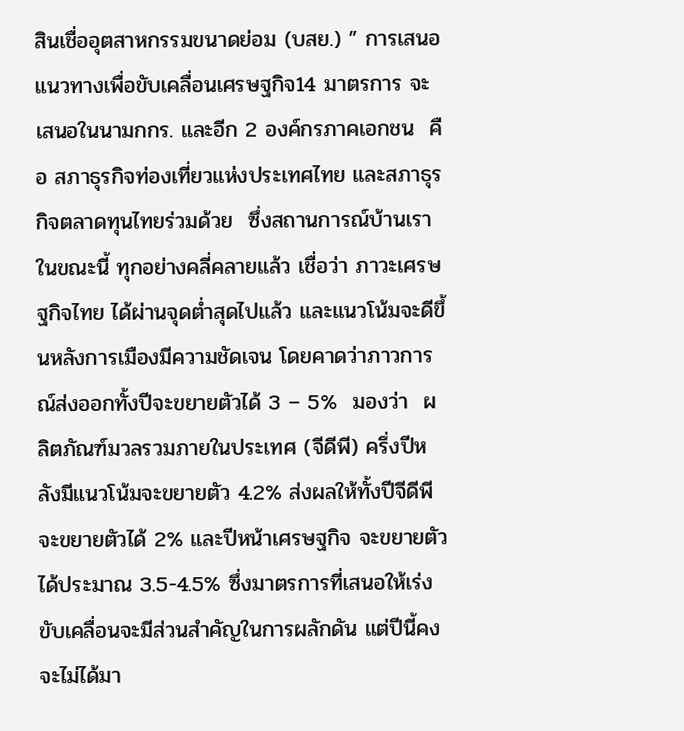สินเชื่ออุตสาหกรรมขนาดย่อม (บสย.) ” การเสนอแนวทางเพื่อขับเคลื่อนเศรษฐกิจ14 มาตรการ จะเสนอในนามกกร. และอีก 2 องค์กรภาคเอกชน  คือ สภาธุรกิจท่องเที่ยวแห่งประเทศไทย และสภาธุรกิจตลาดทุนไทยร่วมด้วย  ซึ่งสถานการณ์บ้านเราในขณะนี้ ทุกอย่างคลี่คลายแล้ว เชื่อว่า ภาวะเศรษฐกิจไทย ได้ผ่านจุดต่ำสุดไปแล้ว และแนวโน้มจะดีขึ้นหลังการเมืองมีความชัดเจน โดยคาดว่าภาวการณ์ส่งออกทั้งปีจะขยายตัวได้ 3 – 5%  มองว่า  ผลิตภัณฑ์มวลรวมภายในประเทศ (จีดีพี) ครึ่งปีหลังมีแนวโน้มจะขยายตัว 4.2% ส่งผลให้ทั้งปีจีดีพีจะขยายตัวได้ 2% และปีหน้าเศรษฐกิจ จะขยายตัวได้ประมาณ 3.5-4.5% ซึ่งมาตรการที่เสนอให้เร่งขับเคลื่อนจะมีส่วนสำคัญในการผลักดัน แต่ปีนี้คงจะไม่ได้มา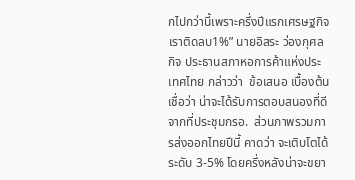กไปกว่านี้เพราะครึ่งปีแรกเศรษฐกิจเราติดลบ1%” นายอิสระ ว่องกุศลกิจ ประธานสภาหอการค้าแห่งประเทศไทย กล่าวว่า  ข้อเสนอ เบื้องต้น เชื่อว่า น่าจะได้รับการตอบสนองที่ดีจากที่ประชุมกรอ.  ส่วนภาพรวมการส่งออกไทยปีนี้ คาดว่า จะเติบโตได้ระดับ 3-5% โดยครึ่งหลังน่าจะขยา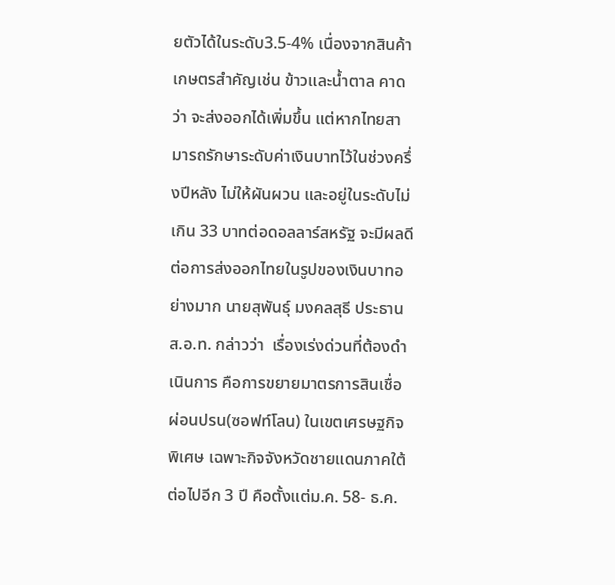ยตัวได้ในระดับ3.5-4% เนื่องจากสินค้าเกษตรสำคัญเช่น ข้าวและน้ำตาล คาดว่า จะส่งออกได้เพิ่มขึ้น แต่หากไทยสามารถรักษาระดับค่าเงินบาทไว้ในช่วงครึ่งปีหลัง ไม่ให้ผันผวน และอยู่ในระดับไม่เกิน 33 บาทต่อดอลลาร์สหรัฐ จะมีผลดีต่อการส่งออกไทยในรูปของเงินบาทอย่างมาก นายสุพันธุ์ มงคลสุธี ประธานส.อ.ท. กล่าวว่า  เรื่องเร่งด่วนที่ต้องดำเนินการ คือการขยายมาตรการสินเชื่อผ่อนปรน(ซอฟท์โลน) ในเขตเศรษฐกิจพิเศษ เฉพาะกิจจังหวัดชายแดนภาคใต้ ต่อไปอีก 3 ปี คือตั้งแต่ม.ค. 58- ธ.ค.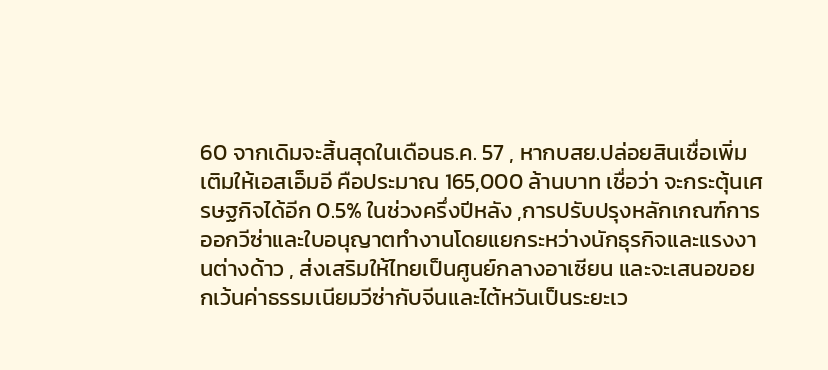60 จากเดิมจะสิ้นสุดในเดือนธ.ค. 57 , หากบสย.ปล่อยสินเชื่อเพิ่มเติมให้เอสเอ็มอี คือประมาณ 165,000 ล้านบาท เชื่อว่า จะกระตุ้นเศรษฐกิจได้อีก 0.5% ในช่วงครึ่งปีหลัง ,การปรับปรุงหลักเกณฑ์การออกวีซ่าและใบอนุญาตทำงานโดยแยกระหว่างนักธุรกิจและแรงงานต่างด้าว , ส่งเสริมให้ไทยเป็นศูนย์กลางอาเซียน และจะเสนอขอยกเว้นค่าธรรมเนียมวีซ่ากับจีนและไต้หวันเป็นระยะเว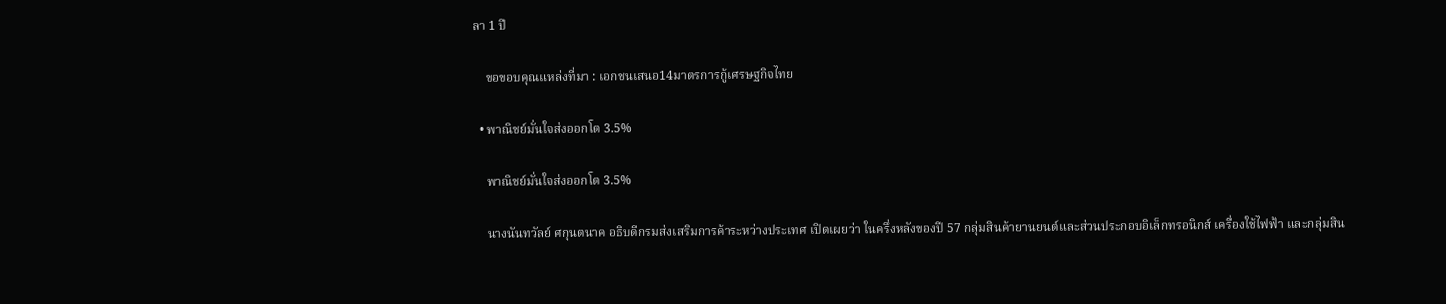ลา 1 ปี

    ขอขอบคุณแหล่งที่มา : เอกชนเสนอ14มาตรการกู้เศรษฐกิจไทย

  • พาณิชย์มั่นใจส่งออกโต 3.5%

    พาณิชย์มั่นใจส่งออกโต 3.5%

    นางนันทวัลย์ ศกุนตนาค อธิบดีกรมส่งเสริมการค้าระหว่างประเทศ เปิดเผยว่า ในครึ่งหลังของปี 57 กลุ่มสินค้ายานยนต์และส่วนประกอบอิเล็กทรอนิกส์ เครื่องใช้ไฟฟ้า และกลุ่มสิน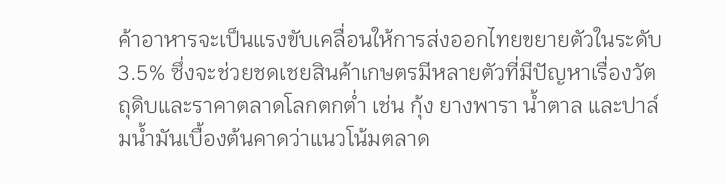ค้าอาหารจะเป็นแรงขับเคลื่อนให้การส่งออกไทยขยายตัวในระดับ 3.5% ซึ่งจะช่วยชดเชยสินค้าเกษตรมีหลายตัวที่มีปัญหาเรื่องวัตถุดิบและราคาตลาดโลกตกต่ำ เช่น กุ้ง ยางพารา น้ำตาล และปาล์มน้ำมันเบื้องต้นคาดว่าแนวโน้มตลาด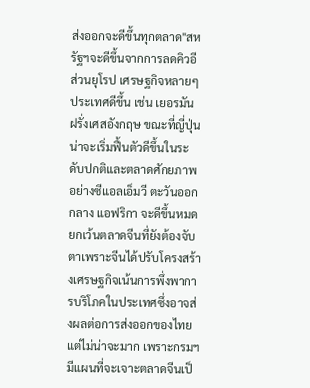ส่งออกจะดีขึ้นทุกตลาด"สหรัฐฯจะดีขึ้นจากการลดคิวอี ส่วนยุโรป เศรษฐกิจหลายๆ ประเทศดีขึ้น เช่น เยอรมัน ฝรั่งเศสอังกฤษ ขณะที่ญี่ปุ่นน่าจะเริ่มฟื้นตัวดีขึ้นในระดับปกติและตลาดศักยภาพอย่างซีแอลเอ็มวี ตะวันออกกลาง แอฟริกา จะดีขึ้นหมดยกเว้นตลาดจีนที่ยังต้องจับตาเพราะจีนได้ปรับโครงสร้างเศรษฐกิจเน้นการพึ่งพาการบริโภคในประเทศซึ่งอาจส่งผลต่อการส่งออกของไทย แต่ไม่น่าจะมาก เพราะกรมฯมีแผนที่จะเจาะตลาดจีนเป็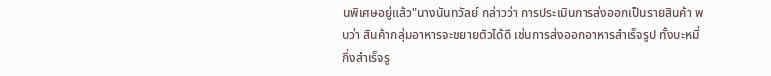นพิเศษอยู่แล้ว"นางนันทวัลย์ กล่าวว่า การประเมินการส่งออกเป็นรายสินค้า พบว่า สินค้ากลุ่มอาหารจะขยายตัวได้ดี เช่นการส่งออกอาหารสำเร็จรูป ทั้งบะหมี่กึ่งสำเร็จรู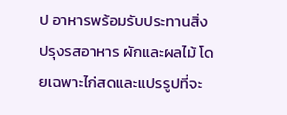ป อาหารพร้อมรับประทานสิ่งปรุงรสอาหาร ผักและผลไม้ โดยเฉพาะไก่สดและแปรรูปที่จะ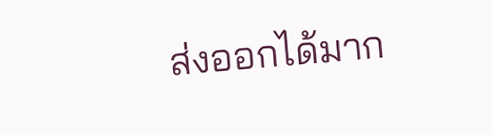ส่งออกได้มาก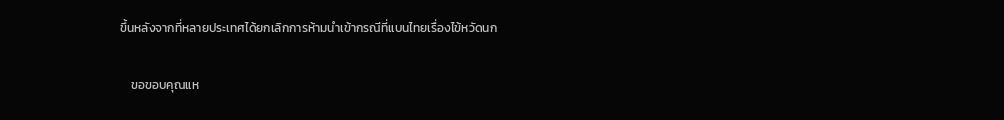ขึ้นหลังจากที่หลายประเทศได้ยกเลิกการห้ามนำเข้ากรณีที่แบนไทยเรื่องไข้หวัดนก

    ขอขอบคุณแห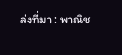ล่งที่มา : พาณิช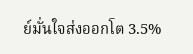ย์มั่นใจส่งออกโต 3.5%